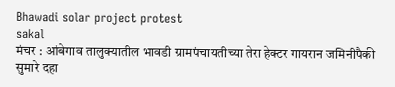Bhawadi solar project protest
sakal
मंचर : आंबेगाव तालुक्यातील भावडी ग्रामपंचायतीच्या तेरा हेक्टर गायरान जमिनीपैकी सुमारे दहा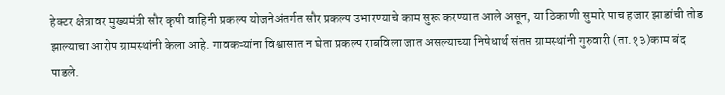हेक्टर क्षेत्रावर मुख्यमंत्री सौर कृषी वाहिनी प्रकल्प योजनेअंतर्गत सौर प्रकल्प उभारण्याचे काम सुरू करण्यात आले असून, या ठिकाणी सुमारे पाच हजार झाडांची तोड झाल्याचा आरोप ग्रामस्थांनी केला आहे. गावकऱ्यांना विश्वासात न घेता प्रकल्प राबविला जात असल्याच्या निषेधार्थ संतप्त ग्रामस्थांनी गुरुवारी (ता.१३)काम बंद पाडले.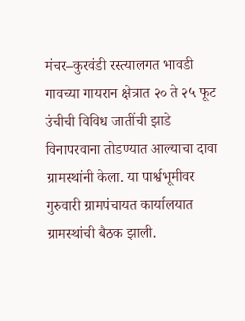मंचर–कुरवंडी रस्त्यालगत भावडी गावच्या गायरान क्षेत्रात २० ते २५ फूट उंचीची विविध जातींची झाडे विनापरवाना तोडण्यात आल्याचा दावा ग्रामस्थांनी केला. या पार्श्वभूमीवर गुरुवारी ग्रामपंचायत कार्यालयात ग्रामस्थांची बैठक झाली.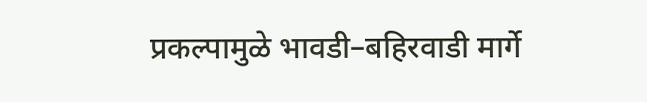प्रकल्पामुळे भावडी–बहिरवाडी मार्गे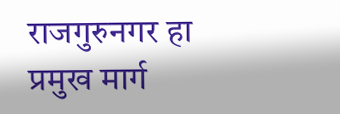राजगुरुनगर हा प्रमुख मार्ग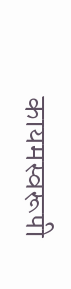कायमस्वरूपी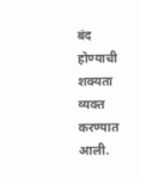बंद होण्याची शक्यता व्यक्त करण्यात आली.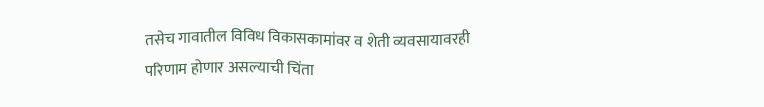तसेच गावातील विविध विकासकामांवर व शेती व्यवसायावरही परिणाम होणार असल्याची चिंता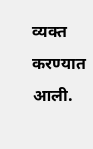व्यक्त करण्यात आली.